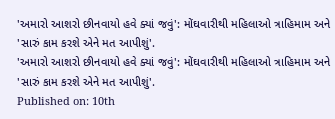'અમારો આશરો છીનવાયો હવે ક્યાં જવું': મોંઘવારીથી મહિલાઓ ત્રાહિમામ અને 'સારું કામ કરશે એને મત આપીશું'.
'અમારો આશરો છીનવાયો હવે ક્યાં જવું': મોંઘવારીથી મહિલાઓ ત્રાહિમામ અને 'સારું કામ કરશે એને મત આપીશું'.
Published on: 10th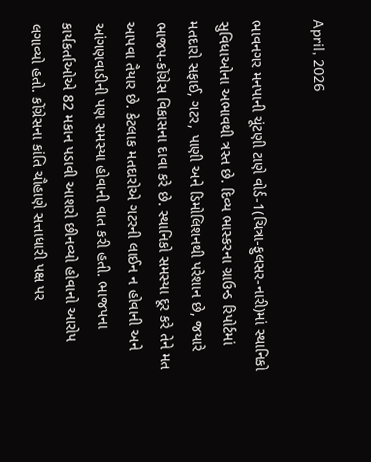April, 2026

ભાવનગર મનપાની ચૂંટણી ટાણે વોર્ડ-1(ચિત્રા-ફુલસર-નારી)માં સ્થાનિકો સુવિધાઓના અભાવથી ત્રસ્ત છે. દિવ્ય ભાસ્કરના ગ્રાઉન્ડ રિપોર્ટમાં મતદારો સફાઈ, ગટર, પાણી અને ડિમોલિશનથી પરેશાન છે, જયારે ભાજપ-કોંગ્રેસ વિકાસના દાવા કરે છે. સ્થાનિકો સમસ્યા દૂર કરે તેને મત આપવા તૈયાર છે. કેટલાક મતદારોએ ગટરની લાઈન ન હોવાની અને આંગણવાડીની પણ સમસ્યા હોવાની વાત કરી હતી. ભાજપના કાર્યકર્તાઓએ 82 મકાન પડાવી આશરો છીનવ્યો હોવાનો આરોપ લગાવ્યો હતો. કોંગ્રેસના કાંતિ ચૌહાણે સત્તાધારી પક્ષ પર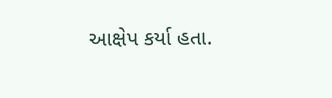આક્ષેપ કર્યા હતા.